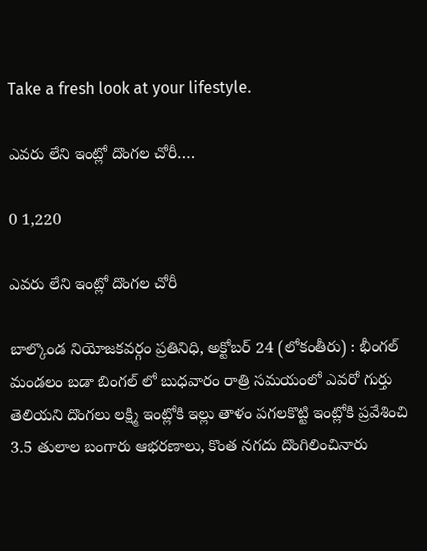Take a fresh look at your lifestyle.

ఎవరు లేని ఇంట్లో దొంగల చోరీ….

0 1,220

ఎవరు లేని ఇంట్లో దొంగల చోరీ

బాల్కొండ నియోజకవర్గం ప్రతినిధి, అక్టోబర్ 24 (లోకంతీరు) : భీంగల్ మండలం బడా బింగల్ లో బుధవారం రాత్రి సమయంలో ఎవరో గుర్తు తెలియని దొంగలు లక్ష్మి ఇంట్లోకి ఇల్లు తాళం పగలకొట్టి ఇంట్లోకి ప్రవేశించి 3.5 తులాల బంగారు ఆభరణాలు, కొంత నగదు దొంగిలించినారు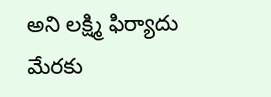అని లక్ష్మి ఫిర్యాదు మేరకు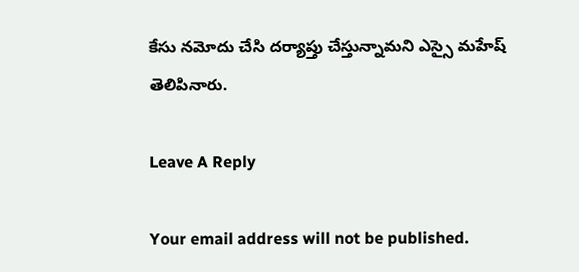కేసు నమోదు చేసి దర్యాప్తు చేస్తున్నామని ఎస్సై మహేష్ తెలిపినారు.

Leave A Reply

Your email address will not be published.